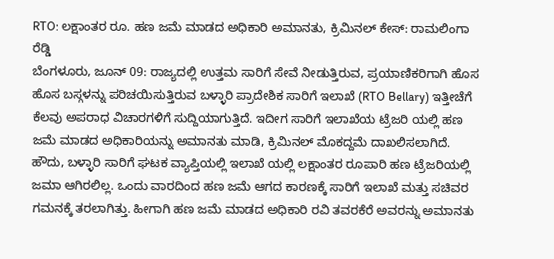RTO: ಲಕ್ಷಾಂತರ ರೂ. ಹಣ ಜಮೆ ಮಾಡದ ಅಧಿಕಾರಿ ಅಮಾನತು, ಕ್ರಿಮಿನಲ್ ಕೇಸ್: ರಾಮಲಿಂಗಾ ರೆಡ್ಡಿ
ಬೆಂಗಳೂರು, ಜೂನ್ 09: ರಾಜ್ಯದಲ್ಲಿ ಉತ್ತಮ ಸಾರಿಗೆ ಸೇವೆ ನೀಡುತ್ತಿರುವ, ಪ್ರಯಾಣಿಕರಿಗಾಗಿ ಹೊಸ ಹೊಸ ಬಸ್ಗಳನ್ನು ಪರಿಚಯಿಸುತ್ತಿರುವ ಬಳ್ಳಾರಿ ಪ್ರಾದೇಶಿಕ ಸಾರಿಗೆ ಇಲಾಖೆ (RTO Bellary) ಇತ್ತೀಚೆಗೆ ಕೆಲವು ಅಪರಾಧ ವಿಚಾರಗಳಿಗೆ ಸುದ್ದಿಯಾಗುತ್ತಿದೆ. ಇದೀಗ ಸಾರಿಗೆ ಇಲಾಖೆಯ ಟ್ರೆಜರಿ ಯಲ್ಲಿ ಹಣ ಜಮೆ ಮಾಡದ ಅಧಿಕಾರಿಯನ್ನು ಅಮಾನತು ಮಾಡಿ, ಕ್ರಿಮಿನಲ್ ಮೊಕದ್ದಮೆ ದಾಖಲಿಸಲಾಗಿದೆ.
ಹೌದು, ಬಳ್ಳಾರಿ ಸಾರಿಗೆ ಘಟಕ ವ್ಯಾಪ್ತಿಯಲ್ಲಿ ಇಲಾಖೆ ಯಲ್ಲಿ ಲಕ್ಷಾಂತರ ರೂಪಾರಿ ಹಣ ಟ್ರೆಜರಿಯಲ್ಲಿ ಜಮಾ ಆಗಿರಲಿಲ್ಲ. ಒಂದು ವಾರದಿಂದ ಹಣ ಜಮೆ ಆಗದ ಕಾರಣಕ್ಕೆ ಸಾರಿಗೆ ಇಲಾಖೆ ಮತ್ತು ಸಚಿವರ ಗಮನಕ್ಕೆ ತರಲಾಗಿತ್ತು. ಹೀಗಾಗಿ ಹಣ ಜಮೆ ಮಾಡದ ಅಧಿಕಾರಿ ರವಿ ತವರಕೆರೆ ಅವರನ್ನು ಅಮಾನತು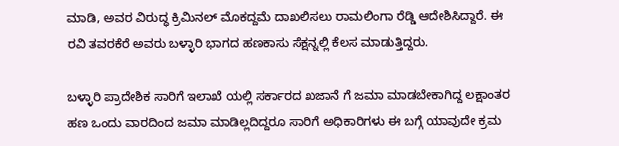ಮಾಡಿ, ಅವರ ವಿರುದ್ಧ ಕ್ರಿಮಿನಲ್ ಮೊಕದ್ದಮೆ ದಾಖಲಿಸಲು ರಾಮಲಿಂಗಾ ರೆಡ್ಡಿ ಆದೇಶಿಸಿದ್ದಾರೆ. ಈ ರವಿ ತವರಕೆರೆ ಅವರು ಬಳ್ಳಾರಿ ಭಾಗದ ಹಣಕಾಸು ಸೆಕ್ಷನ್ನಲ್ಲಿ ಕೆಲಸ ಮಾಡುತ್ತಿದ್ದರು.

ಬಳ್ಳಾರಿ ಪ್ರಾದೇಶಿಕ ಸಾರಿಗೆ ಇಲಾಖೆ ಯಲ್ಲಿ ಸರ್ಕಾರದ ಖಜಾನೆ ಗೆ ಜಮಾ ಮಾಡಬೇಕಾಗಿದ್ದ ಲಕ್ಷಾಂತರ ಹಣ ಒಂದು ವಾರದಿಂದ ಜಮಾ ಮಾಡಿಲ್ಲದಿದ್ದರೂ ಸಾರಿಗೆ ಅಧಿಕಾರಿಗಳು ಈ ಬಗ್ಗೆ ಯಾವುದೇ ಕ್ರಮ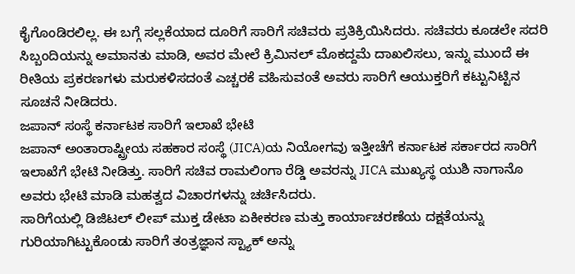ಕೈಗೊಂಡಿರಲಿಲ್ಲ. ಈ ಬಗ್ಗೆ ಸಲ್ಲಕೆಯಾದ ದೂರಿಗೆ ಸಾರಿಗೆ ಸಚಿವರು ಪ್ರತಿಕ್ರಿಯಿಸಿದರು. ಸಚಿವರು ಕೂಡಲೇ ಸದರಿ ಸಿಬ್ಬಂದಿಯನ್ನು ಅಮಾನತು ಮಾಡಿ, ಅವರ ಮೇಲೆ ಕ್ರಿಮಿನಲ್ ಮೊಕದ್ದಮೆ ದಾಖಲಿಸಲು, ಇನ್ನು ಮುಂದೆ ಈ ರೀತಿಯ ಪ್ರಕರಣಗಳು ಮರುಕಳಿಸದಂತೆ ಎಚ್ಚರಕೆ ವಹಿಸುವಂತೆ ಅವರು ಸಾರಿಗೆ ಆಯುಕ್ತರಿಗೆ ಕಟ್ಟುನಿಟ್ಟಿನ ಸೂಚನೆ ನೀಡಿದರು.
ಜಪಾನ್ ಸಂಸ್ಥೆ ಕರ್ನಾಟಕ ಸಾರಿಗೆ ಇಲಾಖೆ ಭೇಟಿ
ಜಪಾನ್ ಅಂತಾರಾಷ್ಟ್ರೀಯ ಸಹಕಾರ ಸಂಸ್ಥೆ (JICA)ಯ ನಿಯೋಗವು ಇತ್ತೀಚೆಗೆ ಕರ್ನಾಟಕ ಸರ್ಕಾರದ ಸಾರಿಗೆ ಇಲಾಖೆಗೆ ಭೇಟಿ ನೀಡಿತ್ತು. ಸಾರಿಗೆ ಸಚಿವ ರಾಮಲಿಂಗಾ ರೆಡ್ಡಿ ಅವರನ್ನು JICA ಮುಖ್ಯಸ್ಥ ಯುಶಿ ನಾಗಾನೊ ಅವರು ಭೇಟಿ ಮಾಡಿ ಮಹತ್ವದ ವಿಚಾರಗಳನ್ನು ಚರ್ಚಿಸಿದರು.
ಸಾರಿಗೆಯಲ್ಲಿ ಡಿಜಿಟಲ್ ಲೀಪ್ ಮುಕ್ತ ಡೇಟಾ ಏಕೀಕರಣ ಮತ್ತು ಕಾರ್ಯಾಚರಣೆಯ ದಕ್ಷತೆಯನ್ನು ಗುರಿಯಾಗಿಟ್ಟುಕೊಂಡು ಸಾರಿಗೆ ತಂತ್ರಜ್ಞಾನ ಸ್ಟ್ಯಾಕ್ ಅನ್ನು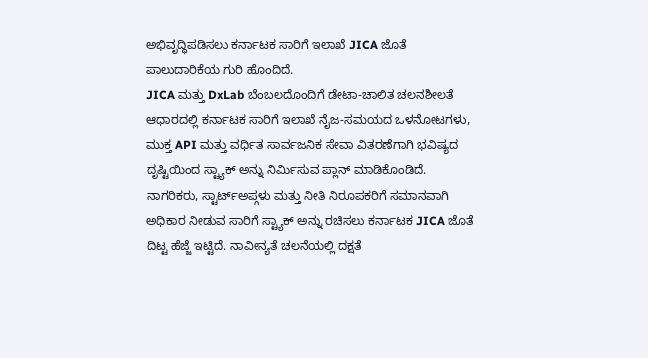ಅಭಿವೃದ್ಧಿಪಡಿಸಲು ಕರ್ನಾಟಕ ಸಾರಿಗೆ ಇಲಾಖೆ JICA ಜೊತೆ ಪಾಲುದಾರಿಕೆಯ ಗುರಿ ಹೊಂದಿದೆ.
JICA ಮತ್ತು DxLab ಬೆಂಬಲದೊಂದಿಗೆ ಡೇಟಾ-ಚಾಲಿತ ಚಲನಶೀಲತೆ ಆಧಾರದಲ್ಲಿ ಕರ್ನಾಟಕ ಸಾರಿಗೆ ಇಲಾಖೆ ನೈಜ-ಸಮಯದ ಒಳನೋಟಗಳು, ಮುಕ್ತ API ಮತ್ತು ವರ್ಧಿತ ಸಾರ್ವಜನಿಕ ಸೇವಾ ವಿತರಣೆಗಾಗಿ ಭವಿಷ್ಯದ ದೃಷ್ಟಿಯಿಂದ ಸ್ಟ್ಯಾಕ್ ಅನ್ನು ನಿರ್ಮಿಸುವ ಪ್ಲಾನ್ ಮಾಡಿಕೊಂಡಿದೆ. ನಾಗರಿಕರು, ಸ್ಟಾರ್ಟ್ಅಪ್ಗಳು ಮತ್ತು ನೀತಿ ನಿರೂಪಕರಿಗೆ ಸಮಾನವಾಗಿ ಅಧಿಕಾರ ನೀಡುವ ಸಾರಿಗೆ ಸ್ಟ್ಯಾಕ್ ಅನ್ನು ರಚಿಸಲು ಕರ್ನಾಟಕ JICA ಜೊತೆ ದಿಟ್ಟ ಹೆಜ್ಜೆ ಇಟ್ಟಿದೆ. ನಾವೀನ್ಯತೆ ಚಲನೆಯಲ್ಲಿ ದಕ್ಷತೆ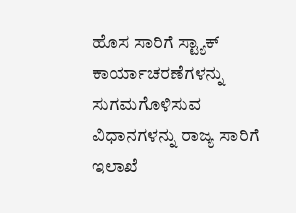ಹೊಸ ಸಾರಿಗೆ ಸ್ಟ್ಯಾಕ್ ಕಾರ್ಯಾಚರಣೆಗಳನ್ನು ಸುಗಮಗೊಳಿಸುವ ವಿಧಾನಗಳನ್ನು ರಾಜ್ಯ ಸಾರಿಗೆ ಇಲಾಖೆ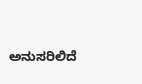ಅನುಸರಿಲಿದೆ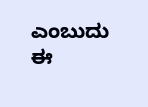ಎಂಬುದು ಈ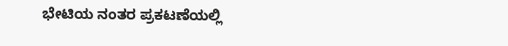ಭೇಟಿಯ ನಂತರ ಪ್ರಕಟಣೆಯಲ್ಲಿ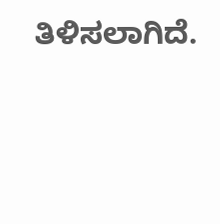ತಿಳಿಸಲಾಗಿದೆ.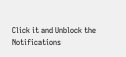Click it and Unblock the Notifications